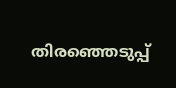തിരഞ്ഞെടുപ്പ്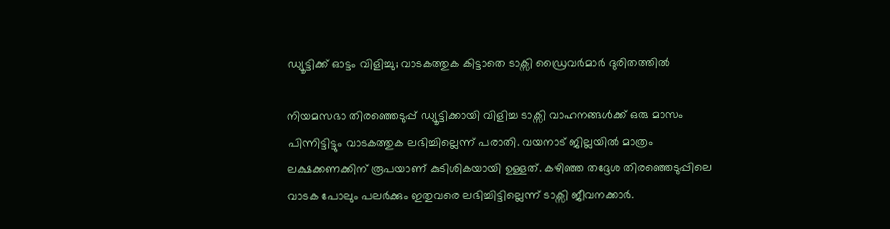ഡ്യൂട്ടിക്ക് ഓട്ടം വിളിച്ചു; വാടകത്തുക കിട്ടാതെ ടാക്സി ഡ്രൈവര്‍മാര്‍ ദുരിതത്തില്‍

നിയമസഭാ തിരഞ്ഞെടുപ്പ് ഡ്യൂട്ടിക്കായി വിളിച്ച ടാക്സി വാഹനങ്ങൾക്ക് ഒരു മാസം പിന്നിട്ടിട്ടും വാടകത്തുക ലഭിച്ചില്ലെന്ന് പരാതി. വയനാട് ജില്ലയിൽ മാത്രം ലക്ഷക്കണക്കിന് രൂപയാണ് കുടിശികയായി ഉള്ളത്. കഴിഞ്ഞ തദ്ദേശ തിരഞ്ഞെടുപ്പിലെ വാടക പോലും പലർക്കും ഇതുവരെ ലഭിച്ചിട്ടില്ലെന്ന് ടാക്സി ജീവനക്കാർ.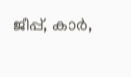ജീപ്പ്, കാർ,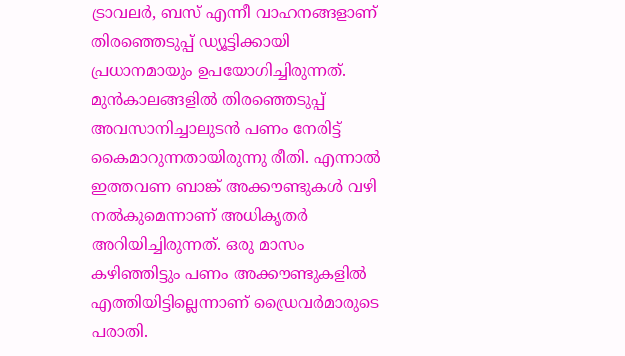ട്രാവലർ, ബസ് എന്നീ വാഹനങ്ങളാണ് തിരഞ്ഞെടുപ്പ് ഡ്യൂട്ടിക്കായി പ്രധാനമായും ഉപയോഗിച്ചിരുന്നത്. മുൻകാലങ്ങളിൽ തിരഞ്ഞെടുപ്പ് അവസാനിച്ചാലുടൻ പണം നേരിട്ട് കൈമാറുന്നതായിരുന്നു രീതി. എന്നാൽ ഇത്തവണ ബാങ്ക് അക്കൗണ്ടുകൾ വഴി നൽകുമെന്നാണ് അധികൃതർ അറിയിച്ചിരുന്നത്. ഒരു മാസം കഴിഞ്ഞിട്ടും പണം അക്കൗണ്ടുകളിൽ എത്തിയിട്ടില്ലെന്നാണ് ഡ്രൈവർമാരുടെ പരാതി.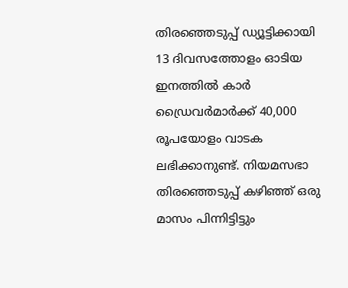തിരഞ്ഞെടുപ്പ് ഡ്യൂട്ടിക്കായി 13 ദിവസത്തോളം ഓടിയ ഇനത്തിൽ കാർ ഡ്രൈവർമാർക്ക് 40,000 രൂപയോളം വാടക ലഭിക്കാനുണ്ട്. നിയമസഭാ തിരഞ്ഞെടുപ്പ് കഴിഞ്ഞ് ഒരു മാസം പിന്നിട്ടിട്ടും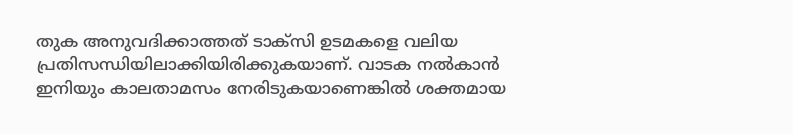തുക അനുവദിക്കാത്തത് ടാക്സി ഉടമകളെ വലിയ പ്രതിസന്ധിയിലാക്കിയിരിക്കുകയാണ്. വാടക നൽകാൻ ഇനിയും കാലതാമസം നേരിടുകയാണെങ്കിൽ ശക്തമായ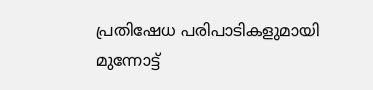പ്രതിഷേധ പരിപാടികളുമായി മുന്നോട്ട്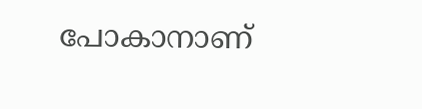പോകാനാണ്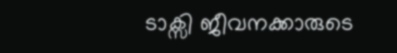ടാക്സി ജീവനക്കാരുടെ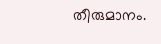തീരുമാനം.